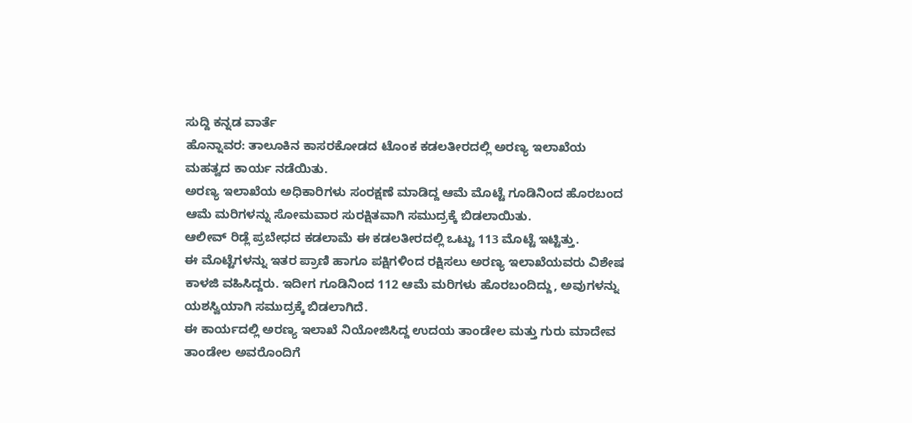ಸುದ್ದಿ ಕನ್ನಡ ವಾರ್ತೆ
ಹೊನ್ನಾವರ: ತಾಲೂಕಿನ ಕಾಸರಕೋಡದ ಟೊಂಕ ಕಡಲತೀರದಲ್ಲಿ ಅರಣ್ಯ ಇಲಾಖೆಯ ಮಹತ್ವದ ಕಾರ್ಯ ನಡೆಯಿತು.
ಅರಣ್ಯ ಇಲಾಖೆಯ ಅಧಿಕಾರಿಗಳು ಸಂರಕ್ಷಣೆ ಮಾಡಿದ್ದ ಆಮೆ ಮೊಟ್ಟೆ ಗೂಡಿನಿಂದ ಹೊರಬಂದ ಆಮೆ ಮರಿಗಳನ್ನು ಸೋಮವಾರ ಸುರಕ್ಷಿತವಾಗಿ ಸಮುದ್ರಕ್ಕೆ ಬಿಡಲಾಯಿತು.
ಆಲೀವ್ ರಿಡ್ಲೆ ಪ್ರಬೇಧದ ಕಡಲಾಮೆ ಈ ಕಡಲತೀರದಲ್ಲಿ ಒಟ್ಟು 113 ಮೊಟ್ಟೆ ಇಟ್ಟಿತ್ತು.
ಈ ಮೊಟ್ಟೆಗಳನ್ನು ಇತರ ಪ್ರಾಣಿ ಹಾಗೂ ಪಕ್ಷಿಗಳಿಂದ ರಕ್ಷಿಸಲು ಅರಣ್ಯ ಇಲಾಖೆಯವರು ವಿಶೇಷ ಕಾಳಜಿ ವಹಿಸಿದ್ದರು. ಇದೀಗ ಗೂಡಿನಿಂದ 112 ಆಮೆ ಮರಿಗಳು ಹೊರಬಂದಿದ್ದು, ಅವುಗಳನ್ನು ಯಶಸ್ವಿಯಾಗಿ ಸಮುದ್ರಕ್ಕೆ ಬಿಡಲಾಗಿದೆ.
ಈ ಕಾರ್ಯದಲ್ಲಿ ಅರಣ್ಯ ಇಲಾಖೆ ನಿಯೋಜಿಸಿದ್ದ ಉದಯ ತಾಂಡೇಲ ಮತ್ತು ಗುರು ಮಾದೇವ ತಾಂಡೇಲ ಅವರೊಂದಿಗೆ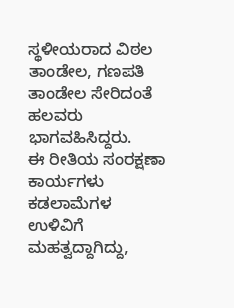ಸ್ಥಳೀಯರಾದ ವಿಠಲ ತಾಂಡೇಲ, ಗಣಪತಿ ತಾಂಡೇಲ ಸೇರಿದಂತೆ ಹಲವರು ಭಾಗವಹಿಸಿದ್ದರು.
ಈ ರೀತಿಯ ಸಂರಕ್ಷಣಾ ಕಾರ್ಯಗಳು ಕಡಲಾಮೆಗಳ ಉಳಿವಿಗೆ ಮಹತ್ವದ್ದಾಗಿದ್ದು,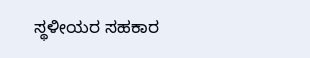ಸ್ಥಳೀಯರ ಸಹಕಾರ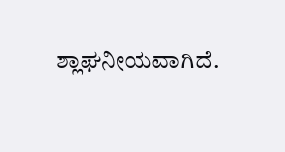ಶ್ಲಾಘನೀಯವಾಗಿದೆ.